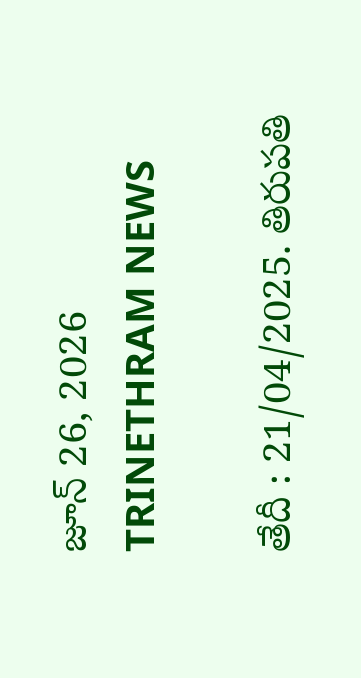జూన్ 26, 2026
TRINETHRAM NEWS

తేదీ : 21/04/2025. తిరుపతి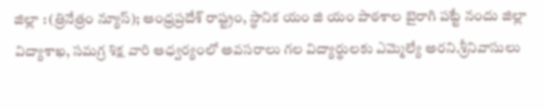జిల్లా : (త్రినేత్రం న్యూస్); ఆంధ్రప్రదేశ్ రాష్ట్రం, స్థానిక యం జి యం పాఠశాల బైరాగి పట్టే నందు జిల్లా విద్యాశాఖ, సమగ్ర శిక్ష వారి ఆధ్వర్యంలో అవసరాలు గల విద్యార్థులకు ఎమ్మెల్యే అరని.శ్రీనివాసులు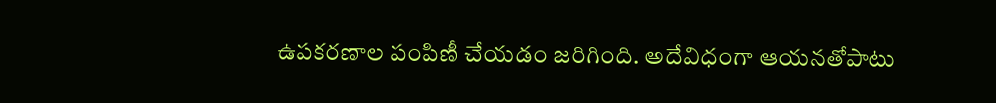ఉపకరణాల పంపిణీ చేయడం జరిగింది. అదేవిధంగా ఆయనతోపాటు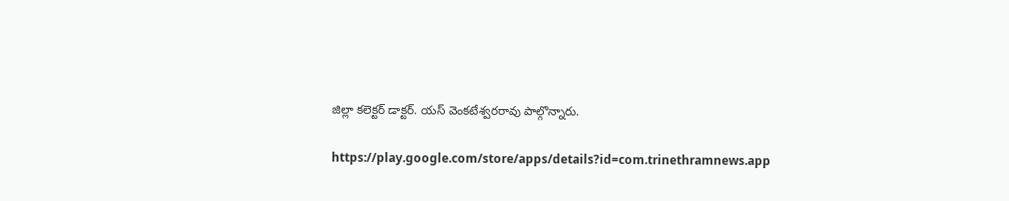జిల్లా కలెక్టర్ డాక్టర్. యస్ వెంకటేశ్వరరావు పాల్గొన్నారు.

https://play.google.com/store/apps/details?id=com.trinethramnews.app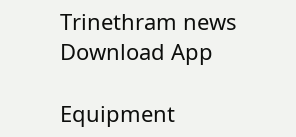Trinethram news
Download App

Equipment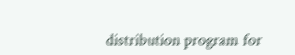distribution program for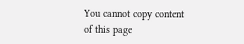You cannot copy content of this page